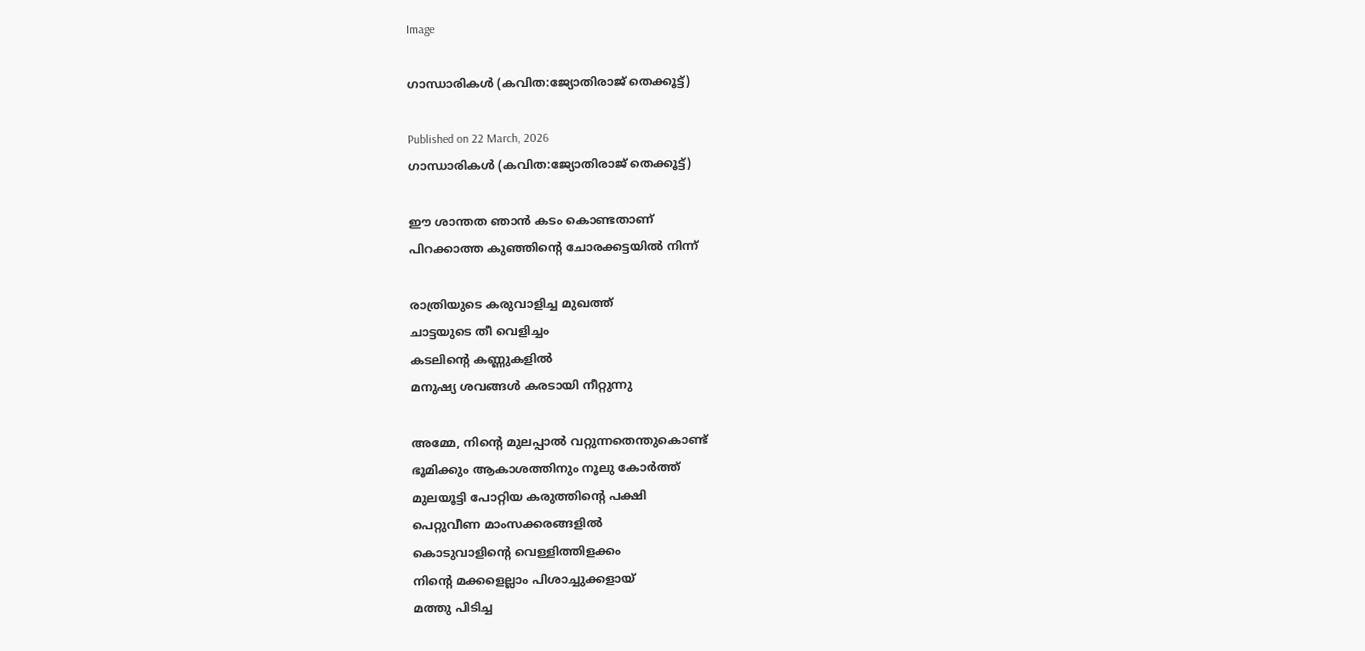Image

ഗാന്ധാരികൾ (കവിത:ജ്യോതിരാജ് തെക്കൂട്ട്)

Published on 22 March, 2026
ഗാന്ധാരികൾ (കവിത:ജ്യോതിരാജ് തെക്കൂട്ട്)

ഈ ശാന്തത ഞാൻ കടം കൊണ്ടതാണ്
പിറക്കാത്ത കുഞ്ഞിൻ്റെ ചോരക്കട്ടയിൽ നിന്ന്

രാത്രിയുടെ കരുവാളിച്ച മുഖത്ത്
ചാട്ടയുടെ തീ വെളിച്ചം
കടലിൻ്റെ കണ്ണുകളിൽ
മനുഷ്യ ശവങ്ങൾ കരടായി നീറ്റുന്നു

അമ്മേ, നിൻ്റെ മുലപ്പാൽ വറ്റുന്നതെന്തുകൊണ്ട്
ഭൂമിക്കും ആകാശത്തിനും നൂലു കോർത്ത്
മുലയൂട്ടി പോറ്റിയ കരുത്തിൻ്റെ പക്ഷി
പെറ്റുവീണ മാംസക്കരങ്ങളിൽ
കൊടുവാളിൻ്റെ വെള്ളിത്തിളക്കം
നിൻ്റെ മക്കളെല്ലാം പിശാച്ചുക്കളായ്
മത്തു പിടിച്ച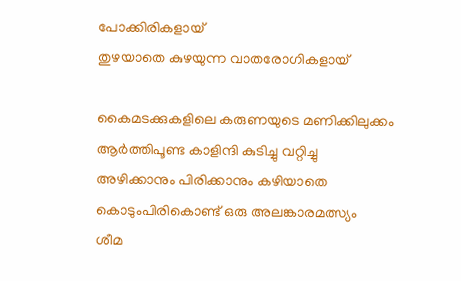പോക്കിരികളായ്
തുഴയാതെ കുഴയുന്ന വാതരോഗികളായ്

കൈമടക്കുകളിലെ കരുണയുടെ മണിക്കിലുക്കം
ആർത്തിപൂണ്ട കാളിന്ദി കുടിച്ചു വറ്റിച്ചു
അഴിക്കാനും പിരിക്കാനും കഴിയാതെ
കൊടുംപിരികൊണ്ട് ഒരു അലങ്കാരമത്സ്യം
ശീമ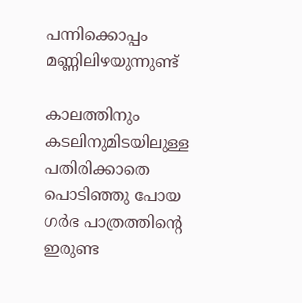പന്നിക്കൊപ്പം മണ്ണിലിഴയുന്നുണ്ട്

കാലത്തിനും കടലിനുമിടയിലുള്ള
പതിരിക്കാതെ പൊടിഞ്ഞു പോയ
ഗർഭ പാത്രത്തിൻ്റെ ഇരുണ്ട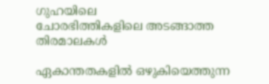ഗുഹയിലെ
ചോരഭിത്തികളിലെ അടങ്ങാത്ത തിരമാലകൾ

ഏകാന്തതകളിൽ ഒഴുകിയെത്തുന്ന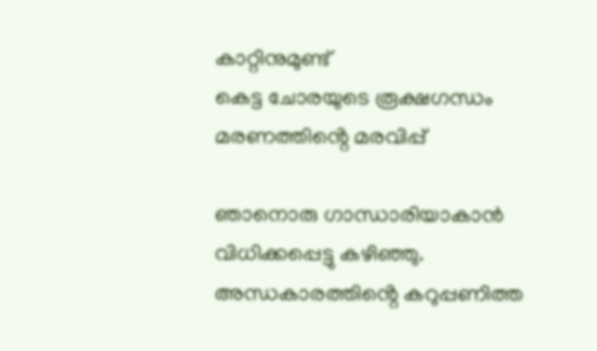കാറ്റിനുമുണ്ട്
കെട്ട ചോരയുടെ രൂക്ഷഗന്ധം
മരണത്തിൻ്റെ മരവിപ്പ്

ഞാനൊരു ഗാന്ധാരിയാകാൻ വിധിക്കപ്പെട്ടു കഴിഞ്ഞു.
അന്ധകാരത്തിൻ്റെ കറുപ്പണിത്ത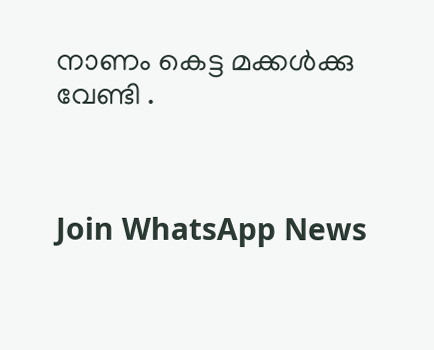നാണം കെട്ട മക്കൾക്കു വേണ്ടി .



Join WhatsApp News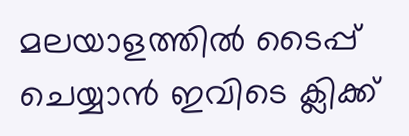മലയാളത്തില്‍ ടൈപ്പ് ചെയ്യാന്‍ ഇവിടെ ക്ലിക്ക്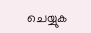ചെയ്യുക